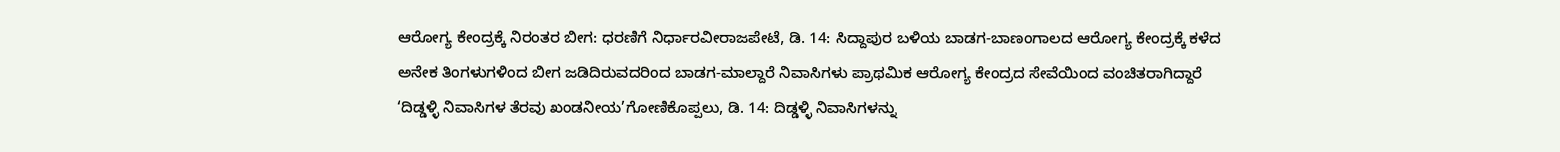ಆರೋಗ್ಯ ಕೇಂದ್ರಕ್ಕೆ ನಿರಂತರ ಬೀಗ: ಧರಣಿಗೆ ನಿರ್ಧಾರವೀರಾಜಪೇಟೆ, ಡಿ. 14: ಸಿದ್ದಾಪುರ ಬಳಿಯ ಬಾಡಗ-ಬಾಣಂಗಾಲದ ಆರೋಗ್ಯ ಕೇಂದ್ರಕ್ಕೆ ಕಳೆದ ಅನೇಕ ತಿಂಗಳುಗಳಿಂದ ಬೀಗ ಜಡಿದಿರುವದರಿಂದ ಬಾಡಗ-ಮಾಲ್ದಾರೆ ನಿವಾಸಿಗಳು ಪ್ರಾಥಮಿಕ ಆರೋಗ್ಯ ಕೇಂದ್ರದ ಸೇವೆಯಿಂದ ವಂಚಿತರಾಗಿದ್ದಾರೆ
‘ದಿಡ್ಡಳ್ಳಿ ನಿವಾಸಿಗಳ ತೆರವು ಖಂಡನೀಯ’ಗೋಣಿಕೊಪ್ಪಲು, ಡಿ. 14: ದಿಡ್ಡಳ್ಳಿ ನಿವಾಸಿಗಳನ್ನು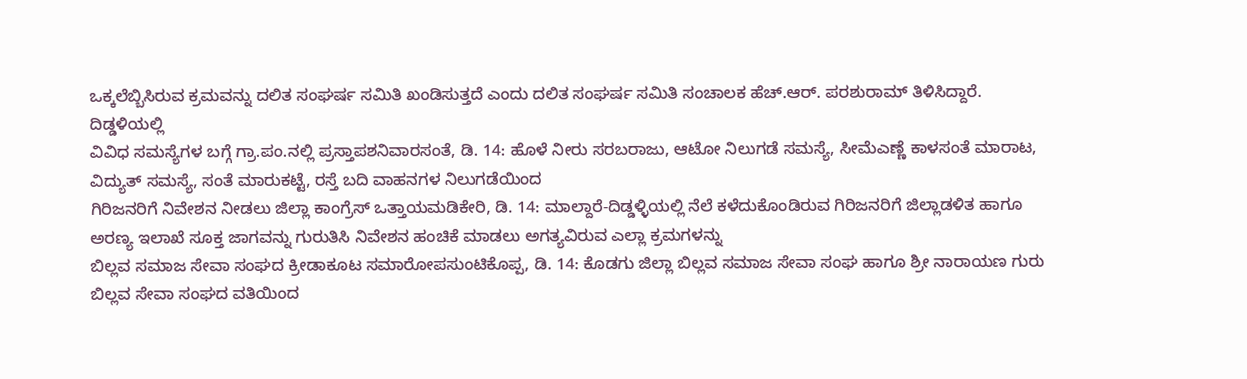ಒಕ್ಕಲೆಬ್ಬಿಸಿರುವ ಕ್ರಮವನ್ನು ದಲಿತ ಸಂಘರ್ಷ ಸಮಿತಿ ಖಂಡಿಸುತ್ತದೆ ಎಂದು ದಲಿತ ಸಂಘರ್ಷ ಸಮಿತಿ ಸಂಚಾಲಕ ಹೆಚ್.ಆರ್. ಪರಶುರಾಮ್ ತಿಳಿಸಿದ್ದಾರೆ. ದಿಡ್ಡಳಿಯಲ್ಲಿ
ವಿವಿಧ ಸಮಸ್ಯೆಗಳ ಬಗ್ಗೆ ಗ್ರಾ.ಪಂ.ನಲ್ಲಿ ಪ್ರಸ್ತಾಪಶನಿವಾರಸಂತೆ, ಡಿ. 14: ಹೊಳೆ ನೀರು ಸರಬರಾಜು, ಆಟೋ ನಿಲುಗಡೆ ಸಮಸ್ಯೆ, ಸೀಮೆಎಣ್ಣೆ ಕಾಳಸಂತೆ ಮಾರಾಟ, ವಿದ್ಯುತ್ ಸಮಸ್ಯೆ, ಸಂತೆ ಮಾರುಕಟ್ಟೆ, ರಸ್ತೆ ಬದಿ ವಾಹನಗಳ ನಿಲುಗಡೆಯಿಂದ
ಗಿರಿಜನರಿಗೆ ನಿವೇಶನ ನೀಡಲು ಜಿಲ್ಲಾ ಕಾಂಗ್ರೆಸ್ ಒತ್ತಾಯಮಡಿಕೇರಿ, ಡಿ. 14: ಮಾಲ್ದಾರೆ-ದಿಡ್ಡಳ್ಳಿಯಲ್ಲಿ ನೆಲೆ ಕಳೆದುಕೊಂಡಿರುವ ಗಿರಿಜನರಿಗೆ ಜಿಲ್ಲಾಡಳಿತ ಹಾಗೂ ಅರಣ್ಯ ಇಲಾಖೆ ಸೂಕ್ತ ಜಾಗವನ್ನು ಗುರುತಿಸಿ ನಿವೇಶನ ಹಂಚಿಕೆ ಮಾಡಲು ಅಗತ್ಯವಿರುವ ಎಲ್ಲಾ ಕ್ರಮಗಳನ್ನು
ಬಿಲ್ಲವ ಸಮಾಜ ಸೇವಾ ಸಂಘದ ಕ್ರೀಡಾಕೂಟ ಸಮಾರೋಪಸುಂಟಿಕೊಪ್ಪ, ಡಿ. 14: ಕೊಡಗು ಜಿಲ್ಲಾ ಬಿಲ್ಲವ ಸಮಾಜ ಸೇವಾ ಸಂಘ ಹಾಗೂ ಶ್ರೀ ನಾರಾಯಣ ಗುರು ಬಿಲ್ಲವ ಸೇವಾ ಸಂಘದ ವತಿಯಿಂದ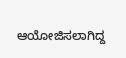ಆಯೋಜಿಸಲಾಗಿದ್ದ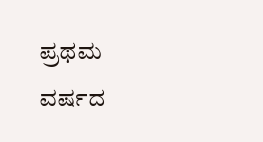ಪ್ರಥಮ ವರ್ಷದ